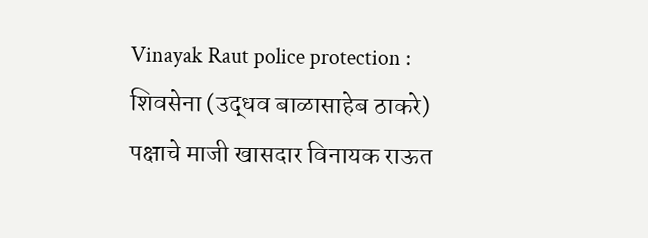Vinayak Raut police protection : शिवसेना (उद्धव बाळासाहेब ठाकरे) पक्षाचे माजी खासदार विनायक राऊत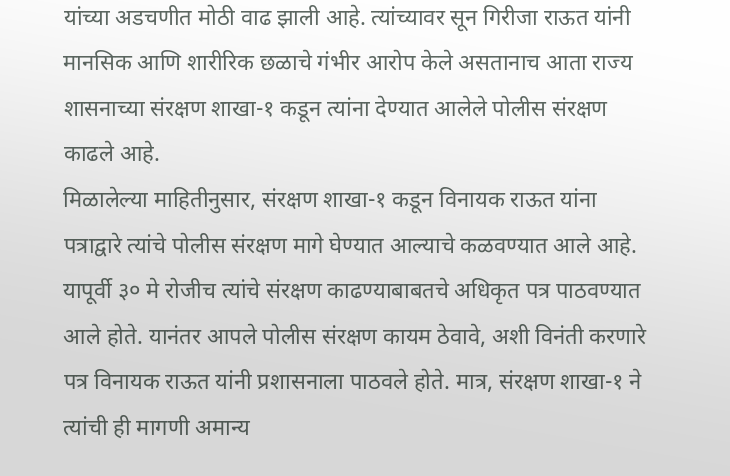यांच्या अडचणीत मोठी वाढ झाली आहे. त्यांच्यावर सून गिरीजा राऊत यांनी मानसिक आणि शारीरिक छळाचे गंभीर आरोप केले असतानाच आता राज्य शासनाच्या संरक्षण शाखा-१ कडून त्यांना देण्यात आलेले पोलीस संरक्षण काढले आहे.
मिळालेल्या माहितीनुसार, संरक्षण शाखा-१ कडून विनायक राऊत यांना पत्राद्वारे त्यांचे पोलीस संरक्षण मागे घेण्यात आल्याचे कळवण्यात आले आहे. यापूर्वी ३० मे रोजीच त्यांचे संरक्षण काढण्याबाबतचे अधिकृत पत्र पाठवण्यात आले होते. यानंतर आपले पोलीस संरक्षण कायम ठेवावे, अशी विनंती करणारे पत्र विनायक राऊत यांनी प्रशासनाला पाठवले होते. मात्र, संरक्षण शाखा-१ ने त्यांची ही मागणी अमान्य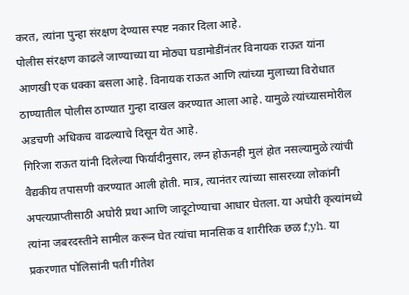करत, त्यांना पुन्हा संरक्षण देण्यास स्पष्ट नकार दिला आहे.
पोलीस संरक्षण काढले जाण्याच्या या मोठ्या घडामोडींनंतर विनायक राऊत यांना आणखी एक धक्का बसला आहे. विनायक राऊत आणि त्यांच्या मुलाच्या विरोधात ठाण्यातील पोलीस ठाण्यात गुन्हा दाखल करण्यात आला आहे. यामुळे त्यांच्यासमोरील अडचणी अधिकच वाढल्याचे दिसून येत आहे.
गिरिजा राऊत यांनी दिलेल्या फिर्यादीनुसार, लग्न होऊनही मुलं होत नसल्यामुळे त्यांची वैद्यकीय तपासणी करण्यात आली होती. मात्र, त्यानंतर त्यांच्या सासरच्या लोकांनी अपत्यप्राप्तीसाठी अघोरी प्रथा आणि जादूटोण्याचा आधार घेतला. या अघोरी कृत्यांमध्ये त्यांना जबरदस्तीने सामील करून घेत त्यांचा मानसिक व शारीरिक छळ f;yh. या प्रकरणात पोलिसांनी पती गीतेश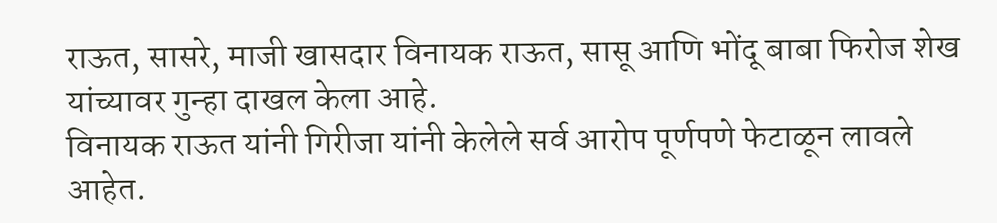राऊत, सासरे, माजी खासदार विनायक राऊत, सासू आणि भोंदू बाबा फिरोज शेख यांच्यावर गुन्हा दाखल केला आहे.
विनायक राऊत यांनी गिरीजा यांनी केलेले सर्व आरोप पूर्णपणे फेटाळून लावले आहेत.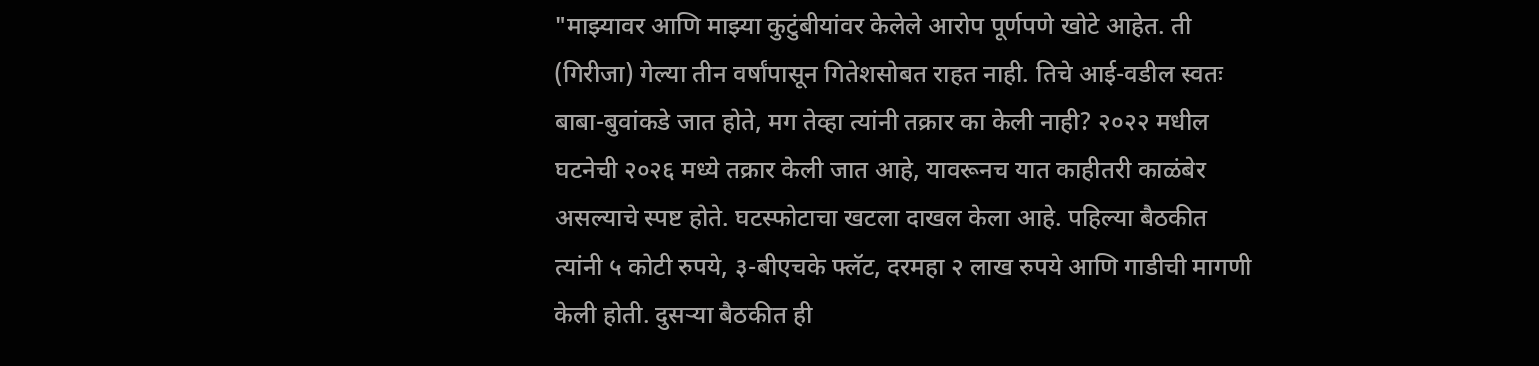"माझ्यावर आणि माझ्या कुटुंबीयांवर केलेले आरोप पूर्णपणे खोटे आहेत. ती (गिरीजा) गेल्या तीन वर्षांपासून गितेशसोबत राहत नाही. तिचे आई-वडील स्वतः बाबा-बुवांकडे जात होते, मग तेव्हा त्यांनी तक्रार का केली नाही? २०२२ मधील घटनेची २०२६ मध्ये तक्रार केली जात आहे, यावरूनच यात काहीतरी काळंबेर असल्याचे स्पष्ट होते. घटस्फोटाचा खटला दाखल केला आहे. पहिल्या बैठकीत त्यांनी ५ कोटी रुपये, ३-बीएचके फ्लॅट, दरमहा २ लाख रुपये आणि गाडीची मागणी केली होती. दुसऱ्या बैठकीत ही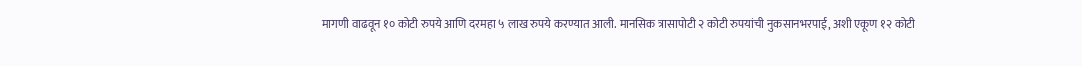मागणी वाढवून १० कोटी रुपये आणि दरमहा ५ लाख रुपये करण्यात आली. मानसिक त्रासापोटी २ कोटी रुपयांची नुकसानभरपाई, अशी एकूण १२ कोटी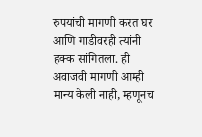रुपयांची मागणी करत घर आणि गाडीवरही त्यांनी हक्क सांगितला. ही अवाजवी मागणी आम्ही मान्य केली नाही, म्हणूनच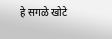हे सगळे खोटे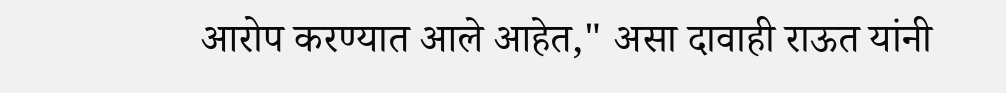आरोप करण्यात आले आहेत," असा दावाही राऊत यांनी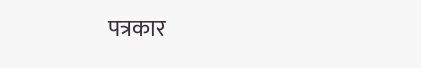पत्रकार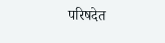परिषदेत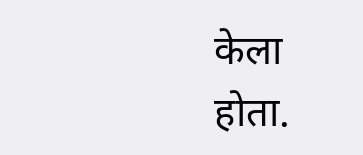केला होता.